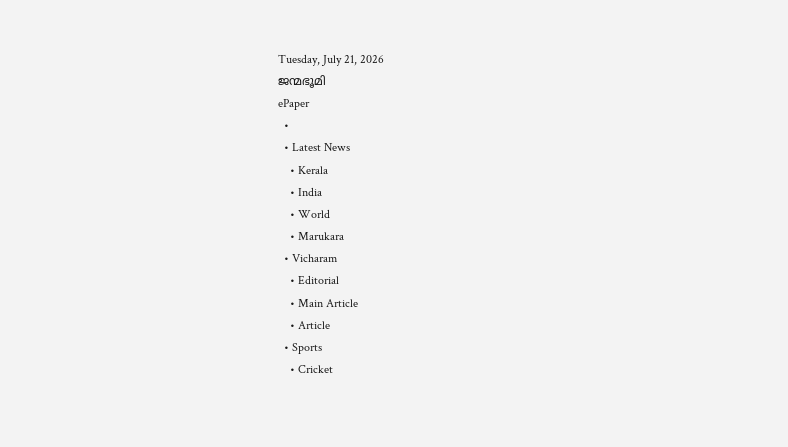Tuesday, July 21, 2026
ജന്മഭൂമി
ePaper
  •
  • Latest News
    • Kerala
    • India
    • World
    • Marukara
  • Vicharam
    • Editorial
    • Main Article
    • Article
  • Sports
    • Cricket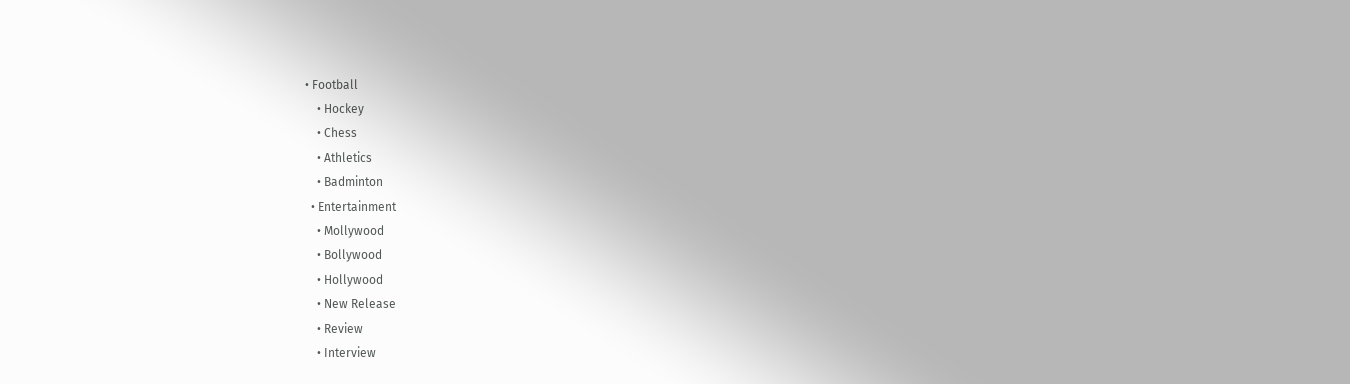• Football
    • Hockey
    • Chess
    • Athletics
    • Badminton
  • Entertainment
    • Mollywood
    • Bollywood
    • Hollywood
    • New Release
    • Review
    • Interview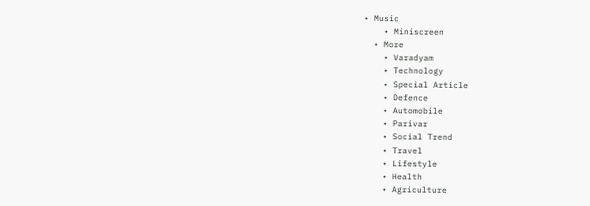• Music
    • Miniscreen
  • More
    • Varadyam
    • Technology
    • Special Article
    • Defence
    • Automobile
    • Parivar
    • Social Trend
    • Travel
    • Lifestyle
    • Health
    • Agriculture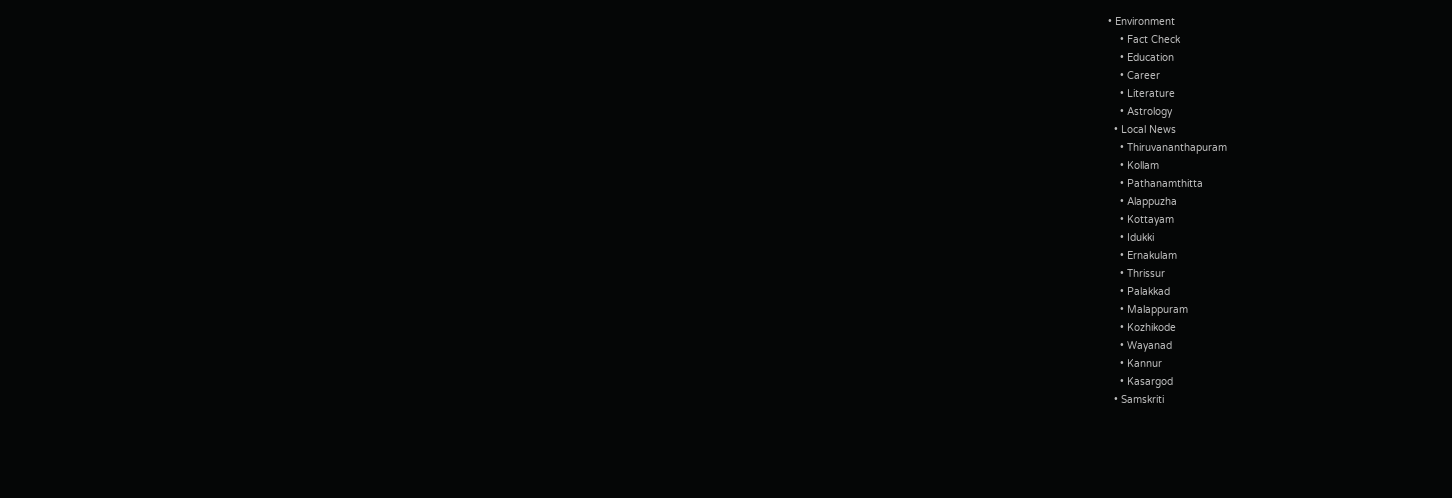• Environment
    • Fact Check
    • Education
    • Career
    • Literature
    • Astrology
  • Local News
    • Thiruvananthapuram
    • Kollam
    • Pathanamthitta
    • Alappuzha
    • Kottayam
    • Idukki
    • Ernakulam
    • Thrissur
    • Palakkad
    • Malappuram
    • Kozhikode
    • Wayanad
    • Kannur
    • Kasargod
  • Samskriti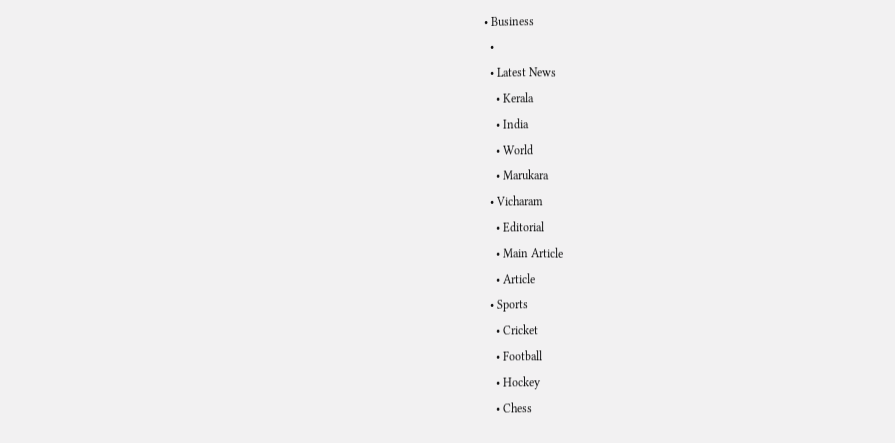• Business
  •
  • Latest News
    • Kerala
    • India
    • World
    • Marukara
  • Vicharam
    • Editorial
    • Main Article
    • Article
  • Sports
    • Cricket
    • Football
    • Hockey
    • Chess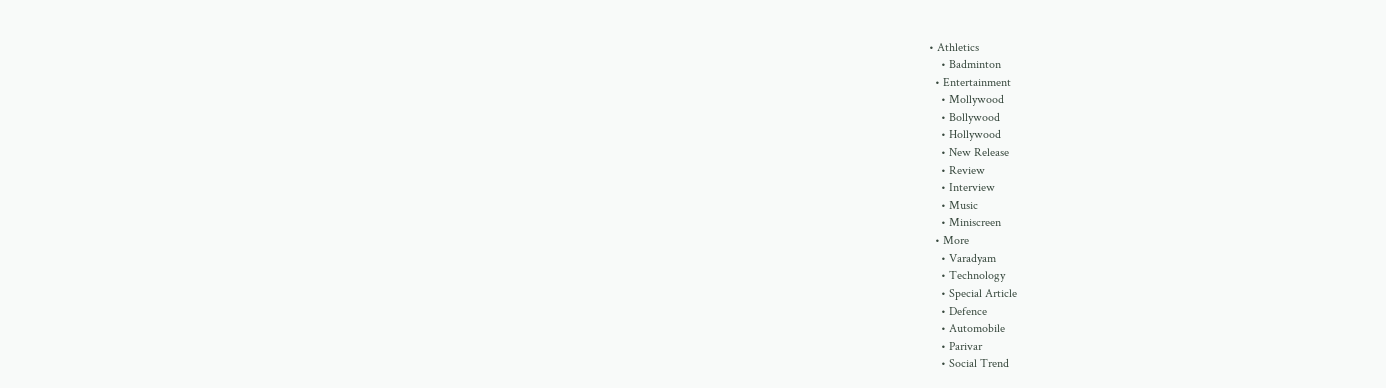• Athletics
    • Badminton
  • Entertainment
    • Mollywood
    • Bollywood
    • Hollywood
    • New Release
    • Review
    • Interview
    • Music
    • Miniscreen
  • More
    • Varadyam
    • Technology
    • Special Article
    • Defence
    • Automobile
    • Parivar
    • Social Trend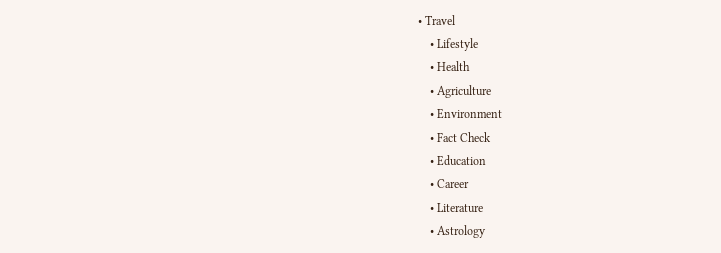• Travel
    • Lifestyle
    • Health
    • Agriculture
    • Environment
    • Fact Check
    • Education
    • Career
    • Literature
    • Astrology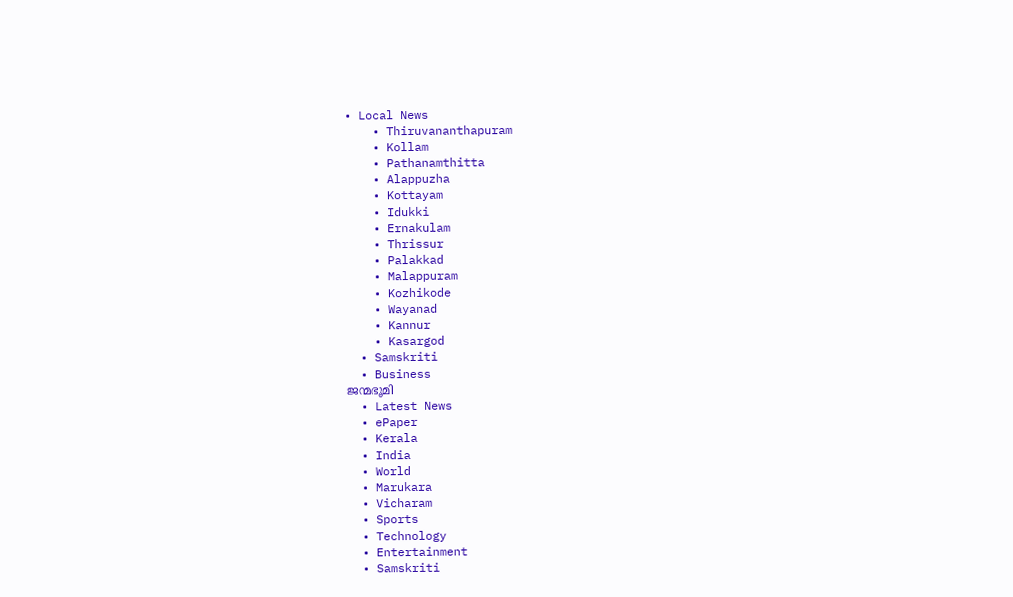• Local News
    • Thiruvananthapuram
    • Kollam
    • Pathanamthitta
    • Alappuzha
    • Kottayam
    • Idukki
    • Ernakulam
    • Thrissur
    • Palakkad
    • Malappuram
    • Kozhikode
    • Wayanad
    • Kannur
    • Kasargod
  • Samskriti
  • Business
ജന്മഭൂമി
  • Latest News
  • ePaper
  • Kerala
  • India
  • World
  • Marukara
  • Vicharam
  • Sports
  • Technology
  • Entertainment
  • Samskriti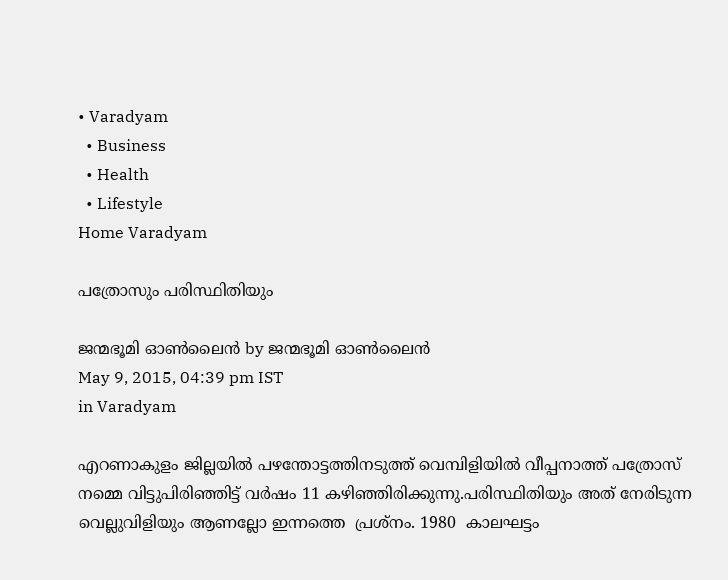• Varadyam
  • Business
  • Health
  • Lifestyle
Home Varadyam

പത്രോസും പരിസ്ഥിതിയും

ജന്മഭൂമി ഓണ്‍ലൈന്‍ by ജന്മഭൂമി ഓണ്‍ലൈന്‍
May 9, 2015, 04:39 pm IST
in Varadyam

എറണാകുളം ജില്ലയില്‍ പഴന്തോട്ടത്തിനടുത്ത് വെമ്പിളിയില്‍ വീപ്പനാത്ത് പത്രോസ് നമ്മെ വിട്ടുപിരിഞ്ഞിട്ട് വര്‍ഷം 11 കഴിഞ്ഞിരിക്കുന്നു.പരിസ്ഥിതിയും അത് നേരിടുന്ന വെല്ലുവിളിയും ആണല്ലോ ഇന്നത്തെ  പ്രശ്‌നം. 1980  കാലഘട്ടം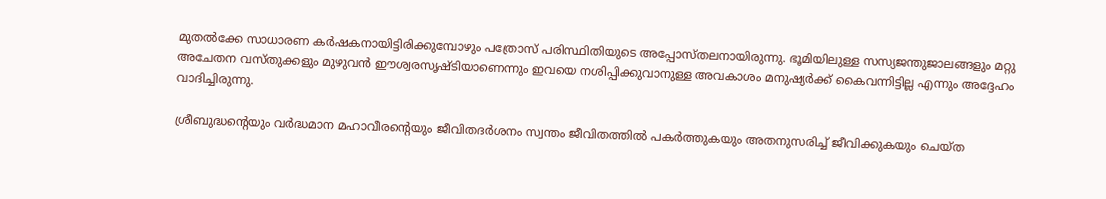മുതല്‍ക്കേ സാധാരണ കര്‍ഷകനായിട്ടിരിക്കുമ്പോഴും പത്രോസ് പരിസ്ഥിതിയുടെ അപ്പോസ്തലനായിരുന്നു. ഭൂമിയിലുള്ള സസ്യജന്തുജാലങ്ങളും മറ്റു അചേതന വസ്തുക്കളും മുഴുവന്‍ ഈശ്വരസൃഷ്ടിയാണെന്നും ഇവയെ നശിപ്പിക്കുവാനുള്ള അവകാശം മനുഷ്യര്‍ക്ക് കൈവന്നിട്ടില്ല എന്നും അദ്ദേഹം വാദിച്ചിരുന്നു.

ശ്രീബുദ്ധന്റെയും വര്‍ദ്ധമാന മഹാവീരന്റെയും ജീവിതദര്‍ശനം സ്വന്തം ജീവിതത്തില്‍ പകര്‍ത്തുകയും അതനുസരിച്ച് ജീവിക്കുകയും ചെയ്ത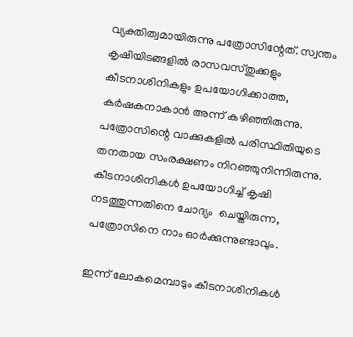വ്യക്തിത്വമായിരുന്നു പത്രോസിന്റേത്. സ്വന്തം കൃഷിയിടങ്ങളില്‍ രാസവസ്തുക്കളും കീടനാശിനികളും ഉപയോഗിക്കാത്ത, കര്‍ഷകനാകാന്‍ അന്ന് കഴിഞ്ഞിരുന്നു. പത്രോസിന്റെ വാക്കുകളില്‍ പരിസ്ഥിതിയുടെ തനതായ സംരക്ഷണം നിറഞ്ഞുനിന്നിരുന്നു. കീടനാശിനികള്‍ ഉപയോഗിച്ച് കൃഷി നടത്തുന്നതിനെ ചോദ്യം  ചെയ്തിരുന്ന, പത്രോസിനെ നാം ഓര്‍ക്കുന്നുണ്ടാവും.

ഇന്ന് ലോകമെമ്പാടും കീടനാശിനികള്‍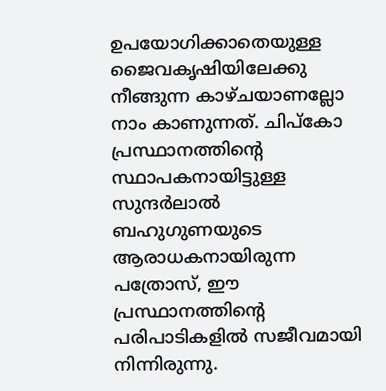ഉപയോഗിക്കാതെയുള്ള ജൈവകൃഷിയിലേക്കു നീങ്ങുന്ന കാഴ്ചയാണല്ലോ നാം കാണുന്നത്. ചിപ്‌കോ പ്രസ്ഥാനത്തിന്റെ സ്ഥാപകനായിട്ടുള്ള സുന്ദര്‍ലാല്‍ ബഹുഗുണയുടെ ആരാധകനായിരുന്ന പത്രോസ്, ഈ പ്രസ്ഥാനത്തിന്റെ പരിപാടികളില്‍ സജീവമായി നിന്നിരുന്നു.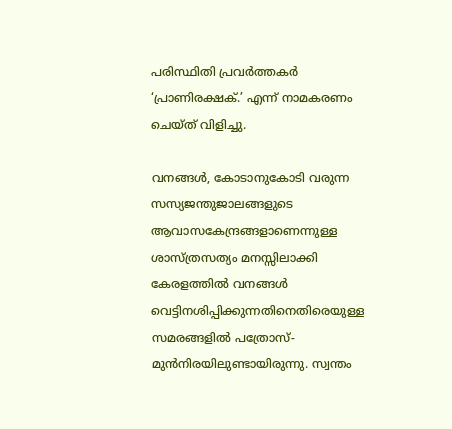പരിസ്ഥിതി പ്രവര്‍ത്തകര്‍ ‘പ്രാണിരക്ഷക്.’ എന്ന് നാമകരണം ചെയ്ത് വിളിച്ചു.

വനങ്ങള്‍, കോടാനുകോടി വരുന്ന സസ്യജന്തുജാലങ്ങളുടെ ആവാസകേന്ദ്രങ്ങളാണെന്നുള്ള ശാസ്ത്രസത്യം മനസ്സിലാക്കി കേരളത്തില്‍ വനങ്ങള്‍ വെട്ടിനശിപ്പിക്കുന്നതിനെതിരെയുള്ള സമരങ്ങളില്‍ പത്രോസ്-മുന്‍നിരയിലുണ്ടായിരുന്നു. സ്വന്തം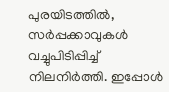പുരയിടത്തില്‍, സര്‍പ്പക്കാവുകള്‍ വച്ചുപിടിപ്പിച്ച് നിലനിര്‍ത്തി. ഇപ്പോള്‍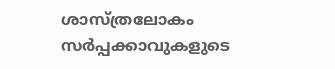ശാസ്ത്രലോകം സര്‍പ്പക്കാവുകളുടെ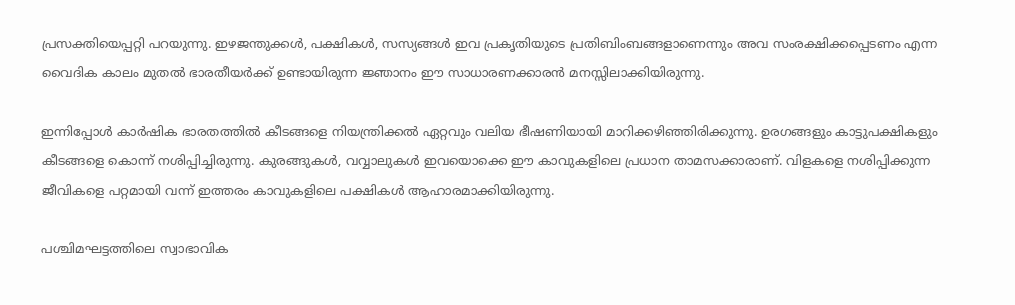പ്രസക്തിയെപ്പറ്റി പറയുന്നു. ഇഴജന്തുക്കള്‍, പക്ഷികള്‍, സസ്യങ്ങള്‍ ഇവ പ്രകൃതിയുടെ പ്രതിബിംബങ്ങളാണെന്നും അവ സംരക്ഷിക്കപ്പെടണം എന്ന വൈദിക കാലം മുതല്‍ ഭാരതീയര്‍ക്ക് ഉണ്ടായിരുന്ന ജ്ഞാനം ഈ സാധാരണക്കാരന്‍ മനസ്സിലാക്കിയിരുന്നു.

ഇന്നിപ്പോള്‍ കാര്‍ഷിക ഭാരതത്തില്‍ കീടങ്ങളെ നിയന്ത്രിക്കല്‍ ഏറ്റവും വലിയ ഭീഷണിയായി മാറിക്കഴിഞ്ഞിരിക്കുന്നു. ഉരഗങ്ങളും കാട്ടുപക്ഷികളും കീടങ്ങളെ കൊന്ന് നശിപ്പിച്ചിരുന്നു. കുരങ്ങുകള്‍, വവ്വാലുകള്‍ ഇവയൊക്കെ ഈ കാവുകളിലെ പ്രധാന താമസക്കാരാണ്. വിളകളെ നശിപ്പിക്കുന്ന ജീവികളെ പറ്റമായി വന്ന് ഇത്തരം കാവുകളിലെ പക്ഷികള്‍ ആഹാരമാക്കിയിരുന്നു.

പശ്ചിമഘട്ടത്തിലെ സ്വാഭാവിക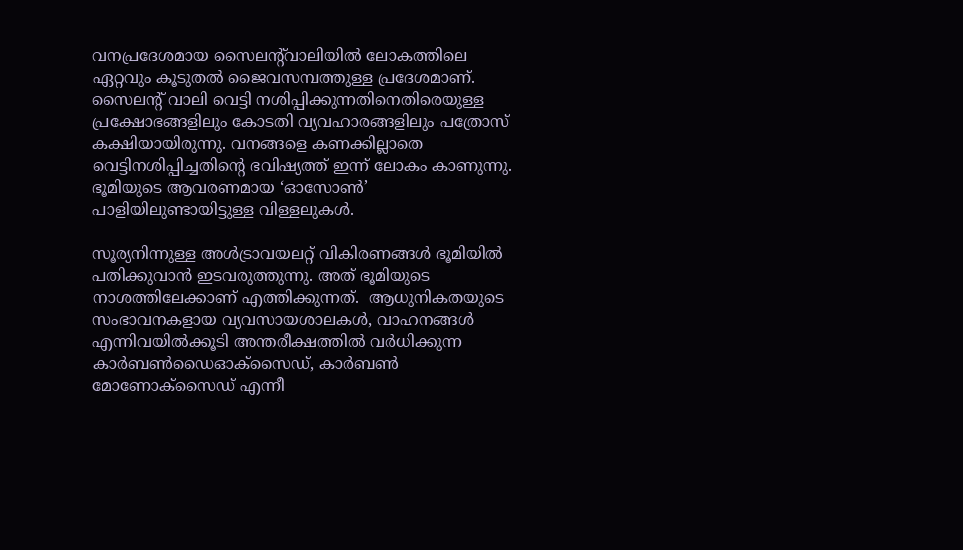വനപ്രദേശമായ സൈലന്റ്‌വാലിയില്‍ ലോകത്തിലെ ഏറ്റവും കൂടുതല്‍ ജൈവസമ്പത്തുള്ള പ്രദേശമാണ്. സൈലന്റ് വാലി വെട്ടി നശിപ്പിക്കുന്നതിനെതിരെയുള്ള പ്രക്ഷോഭങ്ങളിലും കോടതി വ്യവഹാരങ്ങളിലും പത്രോസ് കക്ഷിയായിരുന്നു. വനങ്ങളെ കണക്കില്ലാതെ വെട്ടിനശിപ്പിച്ചതിന്റെ ഭവിഷ്യത്ത് ഇന്ന് ലോകം കാണുന്നു. ഭൂമിയുടെ ആവരണമായ ‘ഓസോണ്‍’ പാളിയിലുണ്ടായിട്ടുള്ള വിള്ളലുകള്‍.

സൂര്യനിന്നുള്ള അള്‍ട്രാവയലറ്റ് വികിരണങ്ങള്‍ ഭൂമിയില്‍ പതിക്കുവാന്‍ ഇടവരുത്തുന്നു. അത് ഭൂമിയുടെ നാശത്തിലേക്കാണ് എത്തിക്കുന്നത്.  ആധുനികതയുടെ സംഭാവനകളായ വ്യവസായശാലകള്‍, വാഹനങ്ങള്‍ എന്നിവയില്‍ക്കൂടി അന്തരീക്ഷത്തില്‍ വര്‍ധിക്കുന്ന കാര്‍ബണ്‍ഡൈഓക്‌സൈഡ്, കാര്‍ബണ്‍ മോണോക്‌സൈഡ് എന്നീ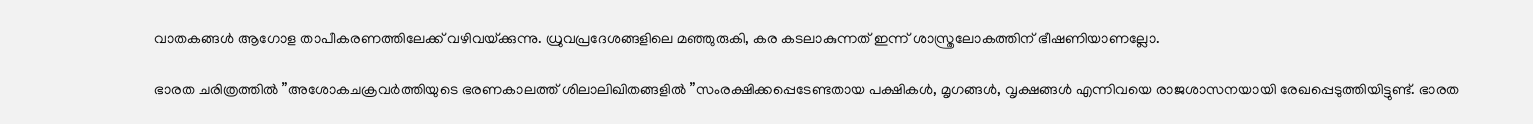വാതകങ്ങള്‍ ആഗോള താപീകരണത്തിലേക്ക് വഴിവയ്‌ക്കുന്നു. ധ്രുവപ്രദേശങ്ങളിലെ മഞ്ഞുരുകി, കര കടലാകുന്നത് ഇന്ന് ശാസ്ത്രലോകത്തിന് ഭീഷണിയാണല്ലോ.

ഭാരത ചരിത്രത്തില്‍ ”അശോകചക്രവര്‍ത്തിയുടെ ഭരണകാലത്ത് ശിലാലിഖിതങ്ങളില്‍ ”സംരക്ഷിക്കപ്പെടേണ്ടതായ പക്ഷികള്‍, മൃഗങ്ങള്‍, വൃക്ഷങ്ങള്‍ എന്നിവയെ രാജശാസനയായി രേഖപ്പെടുത്തിയിട്ടുണ്ട്. ഭാരത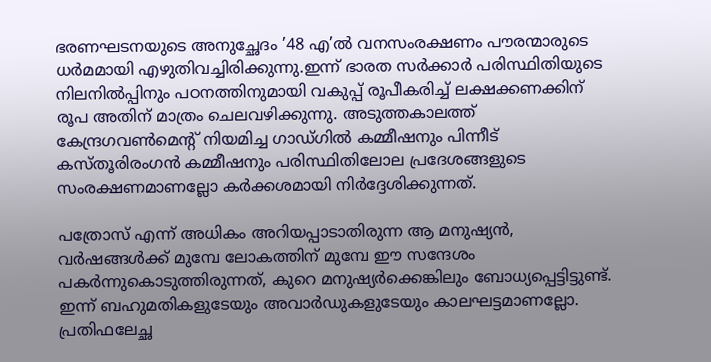ഭരണഘടനയുടെ അനുച്ഛേദം ’48 എ’ല്‍ വനസംരക്ഷണം പൗരന്മാരുടെ ധര്‍മമായി എഴുതിവച്ചിരിക്കുന്നു.ഇന്ന് ഭാരത സര്‍ക്കാര്‍ പരിസ്ഥിതിയുടെ നിലനില്‍പ്പിനും പഠനത്തിനുമായി വകുപ്പ് രൂപീകരിച്ച് ലക്ഷക്കണക്കിന് രൂപ അതിന് മാത്രം ചെലവഴിക്കുന്നു. അടുത്തകാലത്ത് കേന്ദ്രഗവണ്‍മെന്റ് നിയമിച്ച ഗാഡ്ഗില്‍ കമ്മീഷനും പിന്നീട് കസ്തൂരിരംഗന്‍ കമ്മീഷനും പരിസ്ഥിതിലോല പ്രദേശങ്ങളുടെ സംരക്ഷണമാണല്ലോ കര്‍ക്കശമായി നിര്‍ദ്ദേശിക്കുന്നത്.

പത്രോസ് എന്ന് അധികം അറിയപ്പാടാതിരുന്ന ആ മനുഷ്യന്‍, വര്‍ഷങ്ങള്‍ക്ക് മുമ്പേ ലോകത്തിന് മുമ്പേ ഈ സന്ദേശം പകര്‍ന്നുകൊടുത്തിരുന്നത്, കുറെ മനുഷ്യര്‍ക്കെങ്കിലും ബോധ്യപ്പെട്ടിട്ടുണ്ട്. ഇന്ന് ബഹുമതികളുടേയും അവാര്‍ഡുകളുടേയും കാലഘട്ടമാണല്ലോ. പ്രതിഫലേച്ഛ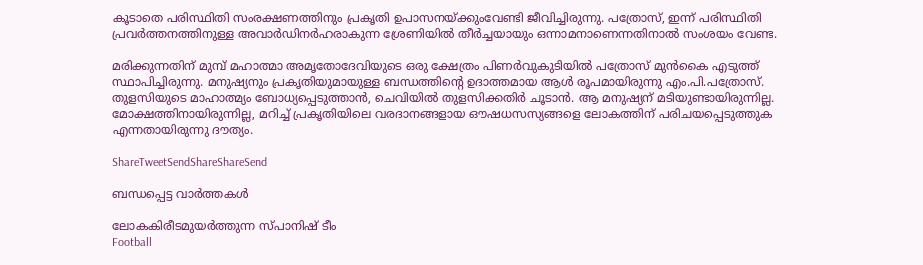കൂടാതെ പരിസ്ഥിതി സംരക്ഷണത്തിനും പ്രകൃതി ഉപാസനയ്‌ക്കുംവേണ്ടി ജീവിച്ചിരുന്നു. പത്രോസ്, ഇന്ന് പരിസ്ഥിതി പ്രവര്‍ത്തനത്തിനുള്ള അവാര്‍ഡിനര്‍ഹരാകുന്ന ശ്രേണിയില്‍ തീര്‍ച്ചയായും ഒന്നാമനാണെന്നതിനാല്‍ സംശയം വേണ്ട.

മരിക്കുന്നതിന് മുമ്പ് മഹാത്മാ അമൃതോദേവിയുടെ ഒരു ക്ഷേത്രം പിണര്‍വുകുടിയില്‍ പത്രോസ് മുന്‍കൈ എടുത്ത് സ്ഥാപിച്ചിരുന്നു. മനുഷ്യനും പ്രകൃതിയുമായുള്ള ബന്ധത്തിന്റെ ഉദാത്തമായ ആള്‍ രൂപമായിരുന്നു എം.പി.പത്രോസ്. തുളസിയുടെ മാഹാത്മ്യം ബോധ്യപ്പെടുത്താന്‍, ചെവിയില്‍ തുളസിക്കതിര്‍ ചൂടാന്‍. ആ മനുഷ്യന് മടിയുണ്ടായിരുന്നില്ല. മോക്ഷത്തിനായിരുന്നില്ല, മറിച്ച് പ്രകൃതിയിലെ വരദാനങ്ങളായ ഔഷധസസ്യങ്ങളെ ലോകത്തിന് പരിചയപ്പെടുത്തുക എന്നതായിരുന്നു ദൗത്യം.

ShareTweetSendShareShareSend

ബന്ധപ്പെട്ട വാര്‍ത്തകള്‍

ലോകകിരീടമുയര്‍ത്തുന്ന സ്പാനിഷ് ടീം
Football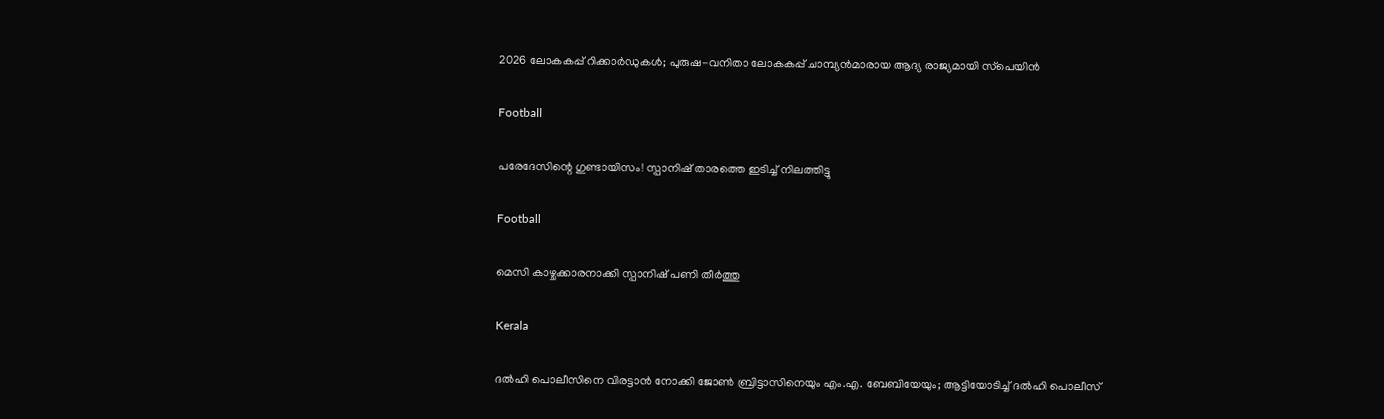2026 ലോകകപ്പ് റിക്കാര്‍ഡുകള്‍; പുരുഷ-വനിതാ ലോകകപ്പ് ചാമ്പ്യന്‍മാരായ ആദ്യ രാജ്യമായി സ്‌പെയിന്‍

Football

പരേദേസിന്റെ ഗുണ്ടായിസം! സ്പാനിഷ് താരത്തെ ഇടിച്ച് നിലത്തിട്ടു

Football

മെസി കാഴ്ചക്കാരനാക്കി സ്പാനിഷ് പണി തീര്‍ത്തു

Kerala

ദല്‍ഹി പൊലീസിനെ വിരട്ടാന്‍ നോക്കി ജോണ്‍ ബ്രിട്ടാസിനെയും എം.എ. ബേബിയേയും; ആട്ടിയോടിച്ച് ദല്‍ഹി പൊലീസ്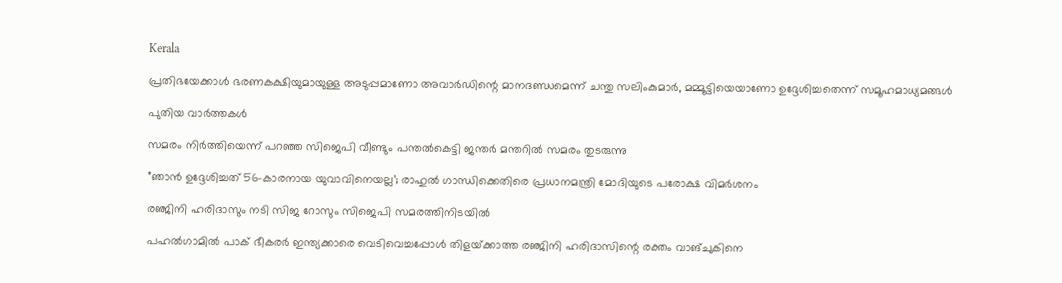Kerala

പ്രതിഭയേക്കാള്‍ ഭരണകക്ഷിയുമായുള്ള അടുപ്പമാണോ അവാര്‍ഡിന്റെ മാനദണ്ഡമെന്ന് ചന്തു സലിംകുമാര്‍, മമ്മൂട്ടിയെയാണോ ഉദ്ദേശിച്ചതെന്ന് സമൂഹമാധ്യമങ്ങള്‍

പുതിയ വാര്‍ത്തകള്‍

സമരം നിര്‍ത്തിയെന്ന് പറഞ്ഞ സിജെപി വീണ്ടും പന്തല്‍കെട്ടി ജന്തര്‍ മന്തറില്‍ സമരം തുടരുന്നു

”ഞാൻ ഉദ്ദേശിച്ചത് 56-കാരനായ യുവാവിനെയല്ല’; രാഹുല്‍ ഗാന്ധിക്കെതിരെ പ്രധാനമന്ത്രി മോദിയുടെ പരോക്ഷ വിമര്‍ശനം

രഞ്ജിനി ഹരിദാസും നടി സിജ റോസും സിജെപി സമരത്തിനിടയില്‍

പഹല്‍ഗാമില്‍ പാക് ഭീകരര്‍ ഇന്ത്യക്കാരെ വെടിവെച്ചപ്പോള്‍ തിളയ്‌ക്കാത്ത രഞ്ജിനി ഹരിദാസിന്റെ രക്തം വാങ്ചുകിനെ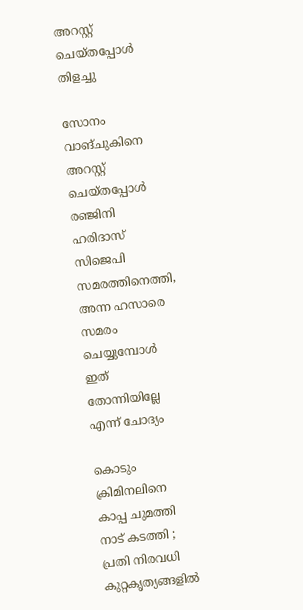അറസ്റ്റ് ചെയ്തപ്പോള്‍ തിളച്ചു

സോനം വാങ്ചുകിനെ അറസ്റ്റ് ചെയ്തപ്പോള്‍ രഞ്ജിനി ഹരിദാസ് സിജെപി സമരത്തിനെത്തി, അന്ന ഹസാരെ സമരം ചെയ്യുമ്പോള്‍ ഇത് തോന്നിയില്ലേ എന്ന് ചോദ്യം

കൊടും ക്രിമിനലിനെ കാപ്പ ചുമത്തി നാട് കടത്തി ; പ്രതി നിരവധി കുറ്റകൃത്യങ്ങളിൽ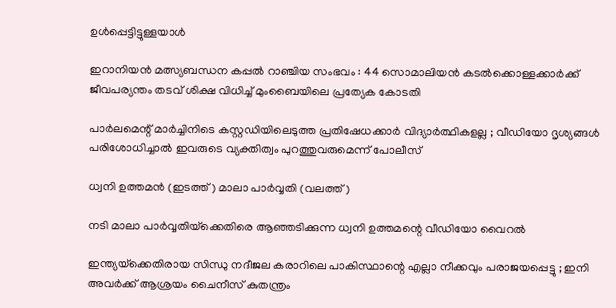ഉൾപ്പെട്ടിട്ടുള്ളയാൾ

ഇറാനിയൻ മത്സ്യബന്ധന കപ്പൽ റാഞ്ചിയ സംഭവം : 44 സൊമാലിയൻ കടൽക്കൊള്ളക്കാർക്ക് ജീവപര്യന്തം തടവ് ശിക്ഷ വിധിച്ച് മുംബൈയിലെ പ്രത്യേക കോടതി

പാർലമെന്റ് മാർച്ചിനിടെ കസ്റ്റഡിയിലെടുത്ത പ്രതിഷേധക്കാർ വിദ്യാർത്ഥികളല്ല ; വീഡിയോ ദൃശ്യങ്ങൾ പരിശോധിച്ചാൽ ഇവരുടെ വ്യക്തിത്വം പുറത്തുവരുമെന്ന് പോലീസ്

ധ്വനി ഉത്തമന്‍ (ഇടത്ത്) മാലാ പാര്‍വ്വതി (വലത്ത്)

നടി മാലാ പാര്‍വ്വതിയ്‌ക്കെതിരെ ആഞ്ഞടിക്കുന്ന ധ്വനി ഉത്തമന്റെ വീഡിയോ വൈറല്‍

ഇന്ത്യയ്‌ക്കെതിരായ സിന്ധു നദീജല കരാറിലെ പാകിസ്ഥാന്റെ എല്ലാ നീക്കവും പരാജയപ്പെട്ടു ; ഇനി അവർക്ക് ആശ്രയം ചൈനീസ് കുതന്ത്രം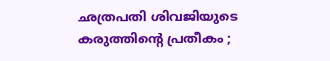ഛത്രപതി ശിവജിയുടെ കരുത്തിന്റെ പ്രതീകം ;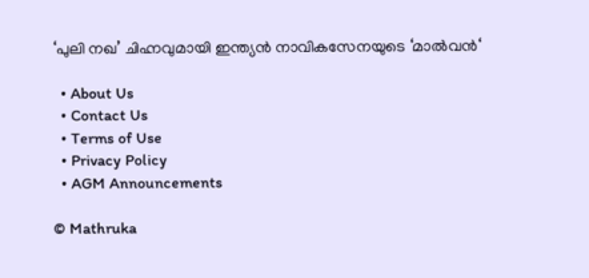‘പുലി നഖ’ ചിഹ്നവുമായി ഇന്ത്യൻ നാവികസേനയുടെ ‘മാൽവൻ‘

  • About Us
  • Contact Us
  • Terms of Use
  • Privacy Policy
  • AGM Announcements

© Mathruka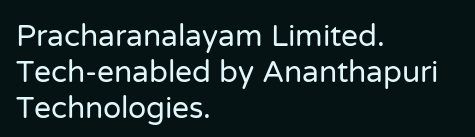Pracharanalayam Limited.
Tech-enabled by Ananthapuri Technologies.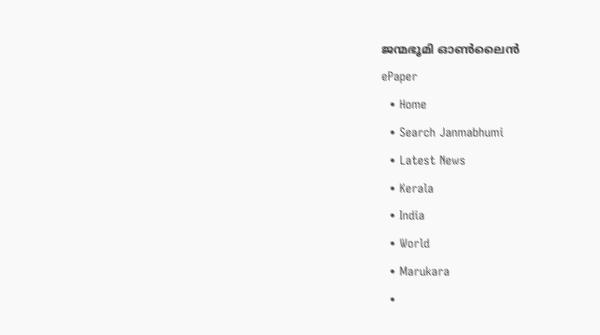ജന്മഭൂമി ഓണ്‍ലൈന്‍
ePaper
  • Home
  • Search Janmabhumi
  • Latest News
  • Kerala
  • India
  • World
  • Marukara
  •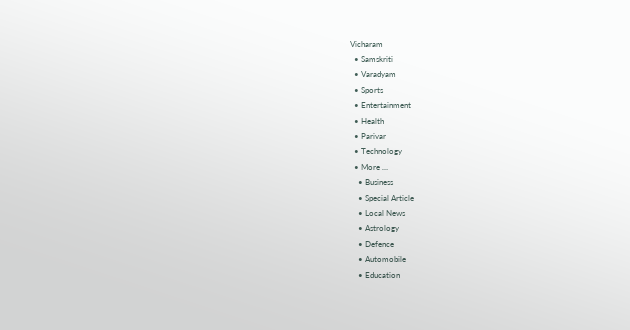Vicharam
  • Samskriti
  • Varadyam
  • Sports
  • Entertainment
  • Health
  • Parivar
  • Technology
  • More …
    • Business
    • Special Article
    • Local News
    • Astrology
    • Defence
    • Automobile
    • Education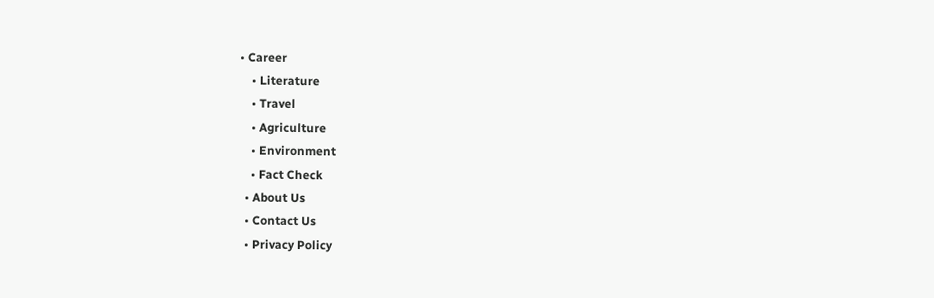• Career
    • Literature
    • Travel
    • Agriculture
    • Environment
    • Fact Check
  • About Us
  • Contact Us
  • Privacy Policy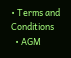• Terms and Conditions
  • AGM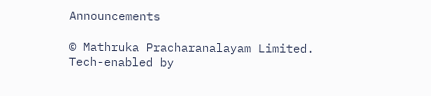Announcements

© Mathruka Pracharanalayam Limited.
Tech-enabled by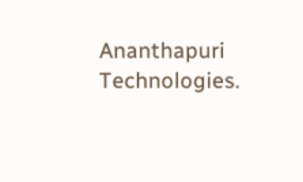Ananthapuri Technologies.